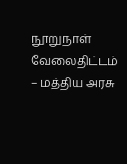நூறுநாள் வேலைதிட்டம் – மத்திய அரசு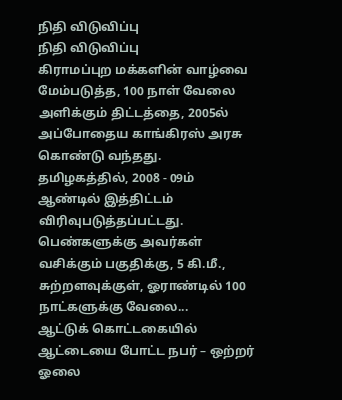நிதி விடுவிப்பு
நிதி விடுவிப்பு
கிராமப்புற மக்களின் வாழ்வை மேம்படுத்த, 100 நாள் வேலை அளிக்கும் திட்டத்தை, 2005ல் அப்போதைய காங்கிரஸ் அரசு கொண்டு வந்தது. தமிழகத்தில், 2008 - 09ம் ஆண்டில் இத்திட்டம் விரிவுபடுத்தப்பட்டது. பெண்களுக்கு அவர்கள் வசிக்கும் பகுதிக்கு, 5 கி.மீ., சுற்றளவுக்குள், ஓராண்டில் 100 நாட்களுக்கு வேலை...
ஆட்டுக் கொட்டகையில் ஆட்டையை போட்ட நபர் – ஒற்றர் ஓலை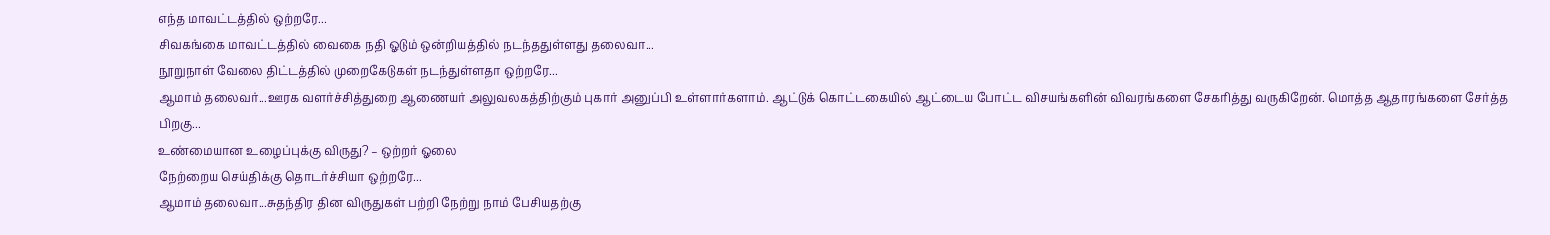எந்த மாவட்டத்தில் ஒற்றரே...
சிவகங்கை மாவட்டத்தில் வைகை நதி ஓடும் ஒன்றியத்தில் நடந்ததுள்ளது தலைவா...
நூறுநாள் வேலை திட்டத்தில் முறைகேடுகள் நடந்துள்ளதா ஒற்றரே...
ஆமாம் தலைவர்...ஊரக வளர்ச்சித்துறை ஆணையர் அலுவலகத்திற்கும் புகார் அனுப்பி உள்ளார்களாம். ஆட்டுக் கொட்டகையில் ஆட்டைய போட்ட விசயங்களின் விவரங்களை சேகரித்து வருகிறேன். மொத்த ஆதாரங்களை சேர்த்த பிறகு...
உண்மையான உழைப்புக்கு விருது? – ஒற்றர் ஓலை
நேற்றைய செய்திக்கு தொடர்ச்சியா ஒற்றரே...
ஆமாம் தலைவா...சுதந்திர தின விருதுகள் பற்றி நேற்று நாம் பேசியதற்கு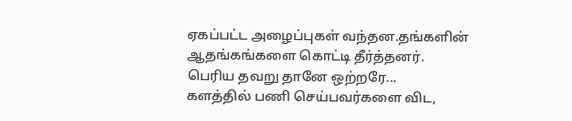ஏகப்பட்ட அழைப்புகள் வந்தன.தங்களின் ஆதங்கங்களை கொட்டி தீர்த்தனர்.
பெரிய தவறு தானே ஒற்றரே...
களத்தில் பணி செய்பவர்களை விட,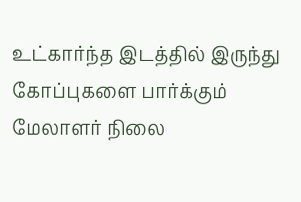உட்கார்ந்த இடத்தில் இருந்து கோப்புகளை பார்க்கும் மேலாளர் நிலை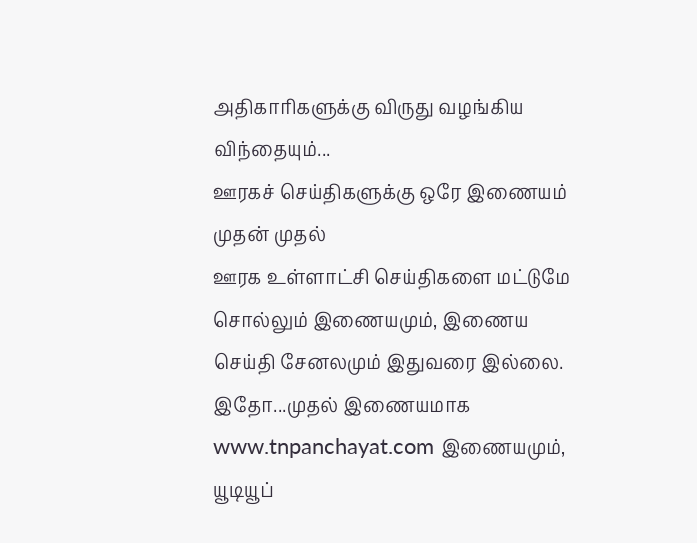அதிகாரிகளுக்கு விருது வழங்கிய விந்தையும்...
ஊரகச் செய்திகளுக்கு ஒரே இணையம்
முதன் முதல்
ஊரக உள்ளாட்சி செய்திகளை மட்டுமே சொல்லும் இணையமும், இணைய செய்தி சேனலமும் இதுவரை இல்லை.
இதோ...முதல் இணையமாக www.tnpanchayat.com இணையமும், யூடியூப்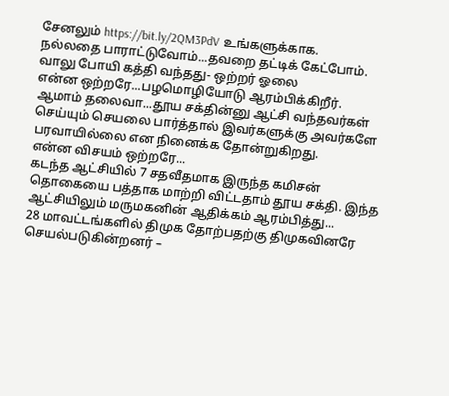சேனலும் https://bit.ly/2QM3PdV உங்களுக்காக.
நல்லதை பாராட்டுவோம்...தவறை தட்டிக் கேட்போம்.
வாலு போயி கத்தி வந்தது- ஒற்றர் ஓலை
என்ன ஒற்றரே...பழமொழியோடு ஆரம்பிக்கிறீர்.
ஆமாம் தலைவா...தூய சக்தின்னு ஆட்சி வந்தவர்கள் செய்யும் செயலை பார்த்தால் இவர்களுக்கு அவர்களே பரவாயில்லை என நினைக்க தோன்றுகிறது.
என்ன விசயம் ஒற்றரே...
கடந்த ஆட்சியில் 7 சதவீதமாக இருந்த கமிசன் தொகையை பத்தாக மாற்றி விட்டதாம் தூய சக்தி. இந்த ஆட்சியிலும் மருமகனின் ஆதிக்கம் ஆரம்பித்து...
28 மாவட்டங்களில் திமுக தோற்பதற்கு திமுகவினரே செயல்படுகின்றனர் –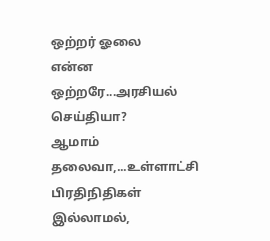ஒற்றர் ஓலை
என்ன ஒற்றரே...அரசியல் செய்தியா?
ஆமாம் தலைவா,...உள்ளாட்சி பிரதிநிதிகள் இல்லாமல்,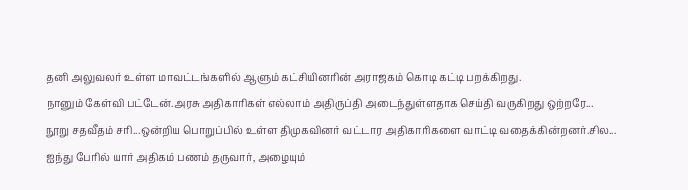தனி அலுவலர் உள்ள மாவட்டங்களில் ஆளும் கட்சியினரின் அராஜகம் கொடி கட்டி பறக்கிறது.
நானும் கேள்வி பட்டேன்.அரசு அதிகாரிகள் எல்லாம் அதிருப்தி அடைந்துள்ளதாக செய்தி வருகிறது ஒற்றரே...
நூறு சதவீதம் சரி...ஒன்றிய பொறுப்பில் உள்ள திமுகவினர் வட்டார அதிகாரிகளை வாட்டி வதைக்கின்றனர்.சில...
ஐந்து பேரில் யார் அதிகம் பணம் தருவார், அழையும்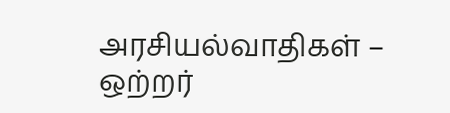அரசியல்வாதிகள் – ஒற்றர்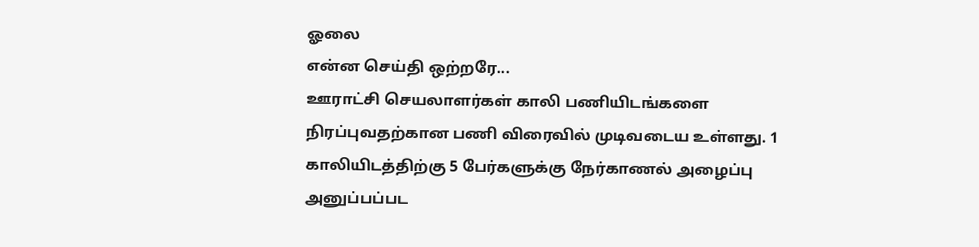ஓலை
என்ன செய்தி ஒற்றரே...
ஊராட்சி செயலாளர்கள் காலி பணியிடங்களை நிரப்புவதற்கான பணி விரைவில் முடிவடைய உள்ளது. 1 காலியிடத்திற்கு 5 பேர்களுக்கு நேர்காணல் அழைப்பு அனுப்பப்பட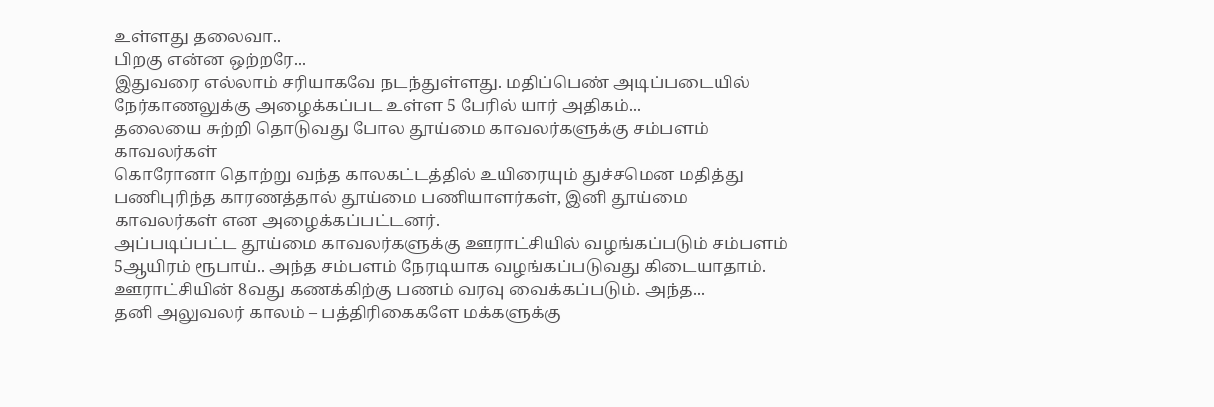உள்ளது தலைவா..
பிறகு என்ன ஒற்றரே...
இதுவரை எல்லாம் சரியாகவே நடந்துள்ளது. மதிப்பெண் அடிப்படையில் நேர்காணலுக்கு அழைக்கப்பட உள்ள 5 பேரில் யார் அதிகம்...
தலையை சுற்றி தொடுவது போல தூய்மை காவலர்களுக்கு சம்பளம்
காவலர்கள்
கொரோனா தொற்று வந்த காலகட்டத்தில் உயிரையும் துச்சமென மதித்து பணிபுரிந்த காரணத்தால் தூய்மை பணியாளர்கள், இனி தூய்மை காவலர்கள் என அழைக்கப்பட்டனர்.
அப்படிப்பட்ட தூய்மை காவலர்களுக்கு ஊராட்சியில் வழங்கப்படும் சம்பளம் 5ஆயிரம் ரூபாய்.. அந்த சம்பளம் நேரடியாக வழங்கப்படுவது கிடையாதாம்.
ஊராட்சியின் 8வது கணக்கிற்கு பணம் வரவு வைக்கப்படும். அந்த...
தனி அலுவலர் காலம் – பத்திரிகைகளே மக்களுக்கு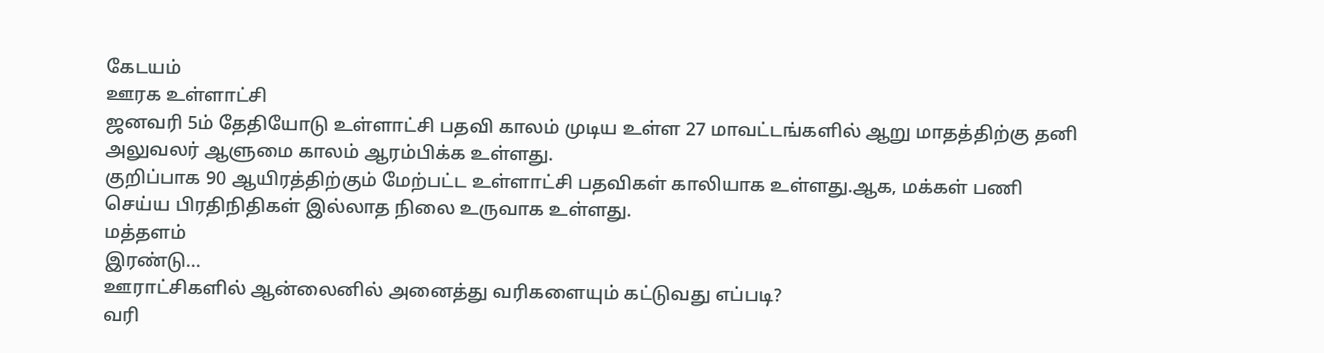கேடயம்
ஊரக உள்ளாட்சி
ஜனவரி 5ம் தேதியோடு உள்ளாட்சி பதவி காலம் முடிய உள்ள 27 மாவட்டங்களில் ஆறு மாதத்திற்கு தனி அலுவலர் ஆளுமை காலம் ஆரம்பிக்க உள்ளது.
குறிப்பாக 90 ஆயிரத்திற்கும் மேற்பட்ட உள்ளாட்சி பதவிகள் காலியாக உள்ளது.ஆக, மக்கள் பணி செய்ய பிரதிநிதிகள் இல்லாத நிலை உருவாக உள்ளது.
மத்தளம்
இரண்டு...
ஊராட்சிகளில் ஆன்லைனில் அனைத்து வரிகளையும் கட்டுவது எப்படி?
வரி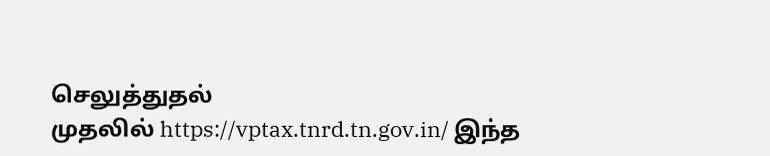செலுத்துதல்
முதலில் https://vptax.tnrd.tn.gov.in/ இந்த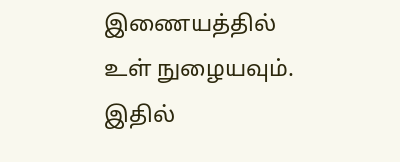இணையத்தில் உள் நுழையவும்.
இதில்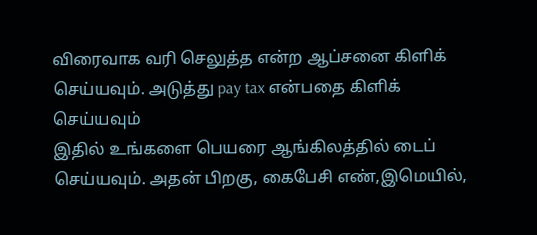விரைவாக வரி செலுத்த என்ற ஆப்சனை கிளிக் செய்யவும். அடுத்து pay tax என்பதை கிளிக் செய்யவும்
இதில் உங்களை பெயரை ஆங்கிலத்தில் டைப் செய்யவும். அதன் பிறகு, கைபேசி எண்,இமெயில்,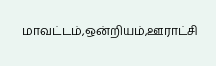மாவட்டம்,ஒன்றியம்,ஊராட்சி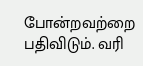போன்றவற்றை பதிவிடும். வரி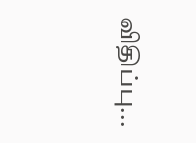விதிப்பு...